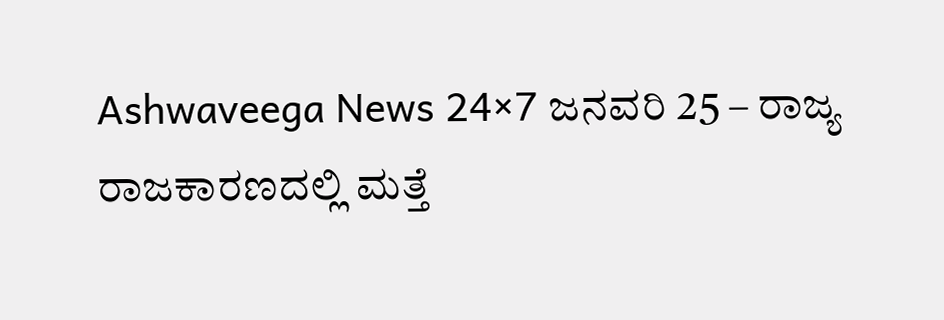Ashwaveega News 24×7 ಜನವರಿ 25 – ರಾಜ್ಯ ರಾಜಕಾರಣದಲ್ಲಿ ಮತ್ತೆ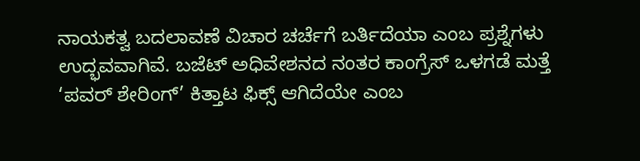ನಾಯಕತ್ವ ಬದಲಾವಣೆ ವಿಚಾರ ಚರ್ಚೆಗೆ ಬರ್ತಿದೆಯಾ ಎಂಬ ಪ್ರಶ್ನೆಗಳು ಉದ್ಭವವಾಗಿವೆ. ಬಜೆಟ್ ಅಧಿವೇಶನದ ನಂತರ ಕಾಂಗ್ರೆಸ್ ಒಳಗಡೆ ಮತ್ತೆ ‘ಪವರ್ ಶೇರಿಂಗ್’ ಕಿತ್ತಾಟ ಫಿಕ್ಸ್ ಆಗಿದೆಯೇ ಎಂಬ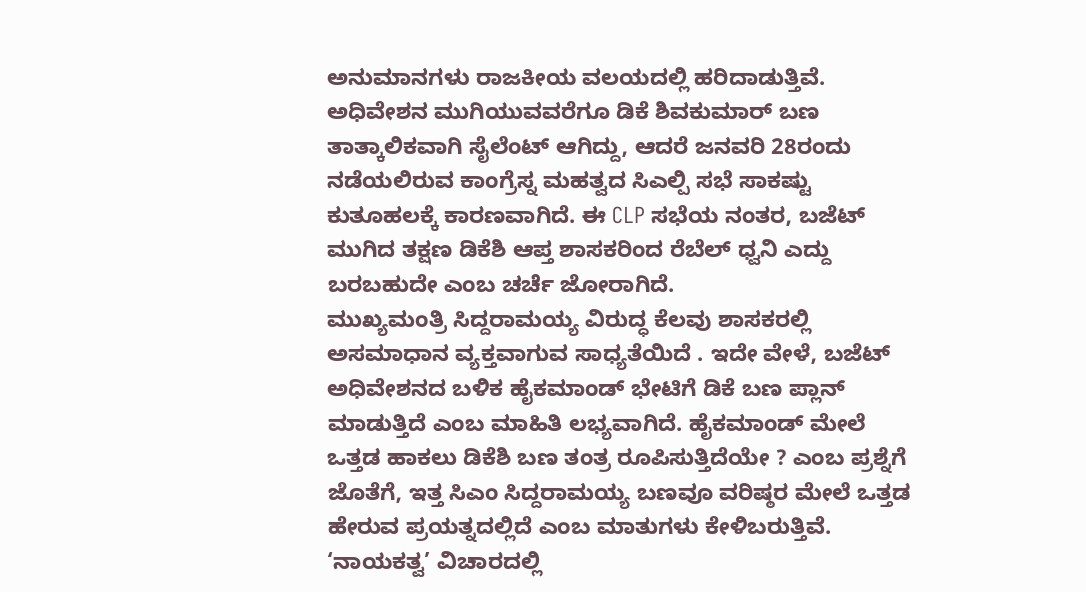ಅನುಮಾನಗಳು ರಾಜಕೀಯ ವಲಯದಲ್ಲಿ ಹರಿದಾಡುತ್ತಿವೆ.
ಅಧಿವೇಶನ ಮುಗಿಯುವವರೆಗೂ ಡಿಕೆ ಶಿವಕುಮಾರ್ ಬಣ ತಾತ್ಕಾಲಿಕವಾಗಿ ಸೈಲೆಂಟ್ ಆಗಿದ್ದು, ಆದರೆ ಜನವರಿ 28ರಂದು ನಡೆಯಲಿರುವ ಕಾಂಗ್ರೆಸ್ನ ಮಹತ್ವದ ಸಿಎಲ್ಪಿ ಸಭೆ ಸಾಕಷ್ಟು ಕುತೂಹಲಕ್ಕೆ ಕಾರಣವಾಗಿದೆ. ಈ CLP ಸಭೆಯ ನಂತರ, ಬಜೆಟ್ ಮುಗಿದ ತಕ್ಷಣ ಡಿಕೆಶಿ ಆಪ್ತ ಶಾಸಕರಿಂದ ರೆಬೆಲ್ ಧ್ವನಿ ಎದ್ದು ಬರಬಹುದೇ ಎಂಬ ಚರ್ಚೆ ಜೋರಾಗಿದೆ.
ಮುಖ್ಯಮಂತ್ರಿ ಸಿದ್ದರಾಮಯ್ಯ ವಿರುದ್ಧ ಕೆಲವು ಶಾಸಕರಲ್ಲಿ ಅಸಮಾಧಾನ ವ್ಯಕ್ತವಾಗುವ ಸಾಧ್ಯತೆಯಿದೆ . ಇದೇ ವೇಳೆ, ಬಜೆಟ್ ಅಧಿವೇಶನದ ಬಳಿಕ ಹೈಕಮಾಂಡ್ ಭೇಟಿಗೆ ಡಿಕೆ ಬಣ ಪ್ಲಾನ್ ಮಾಡುತ್ತಿದೆ ಎಂಬ ಮಾಹಿತಿ ಲಭ್ಯವಾಗಿದೆ. ಹೈಕಮಾಂಡ್ ಮೇಲೆ ಒತ್ತಡ ಹಾಕಲು ಡಿಕೆಶಿ ಬಣ ತಂತ್ರ ರೂಪಿಸುತ್ತಿದೆಯೇ ? ಎಂಬ ಪ್ರಶ್ನೆಗೆ ಜೊತೆಗೆ, ಇತ್ತ ಸಿಎಂ ಸಿದ್ದರಾಮಯ್ಯ ಬಣವೂ ವರಿಷ್ಠರ ಮೇಲೆ ಒತ್ತಡ ಹೇರುವ ಪ್ರಯತ್ನದಲ್ಲಿದೆ ಎಂಬ ಮಾತುಗಳು ಕೇಳಿಬರುತ್ತಿವೆ.
‘ನಾಯಕತ್ವ’ ವಿಚಾರದಲ್ಲಿ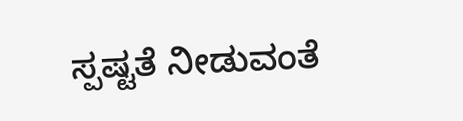ಸ್ಪಷ್ಟತೆ ನೀಡುವಂತೆ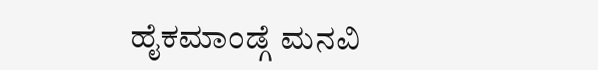ಹೈಕಮಾಂಡ್ಗೆ ಮನವಿ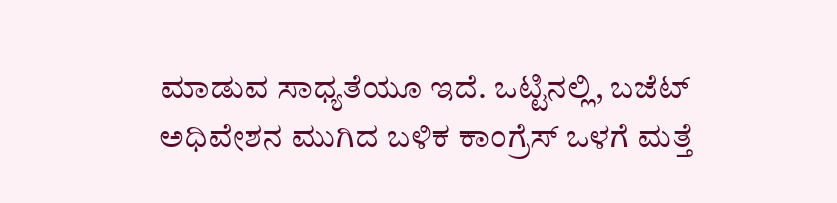ಮಾಡುವ ಸಾಧ್ಯತೆಯೂ ಇದೆ. ಒಟ್ಟಿನಲ್ಲಿ, ಬಜೆಟ್ ಅಧಿವೇಶನ ಮುಗಿದ ಬಳಿಕ ಕಾಂಗ್ರೆಸ್ ಒಳಗೆ ಮತ್ತೆ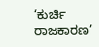‘ಕುರ್ಚಿ ರಾಜಕಾರಣ’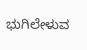ಭುಗಿಲೇಳುವ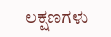ಲಕ್ಷಣಗಳು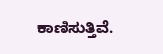ಕಾಣಿಸುತ್ತಿವೆ.